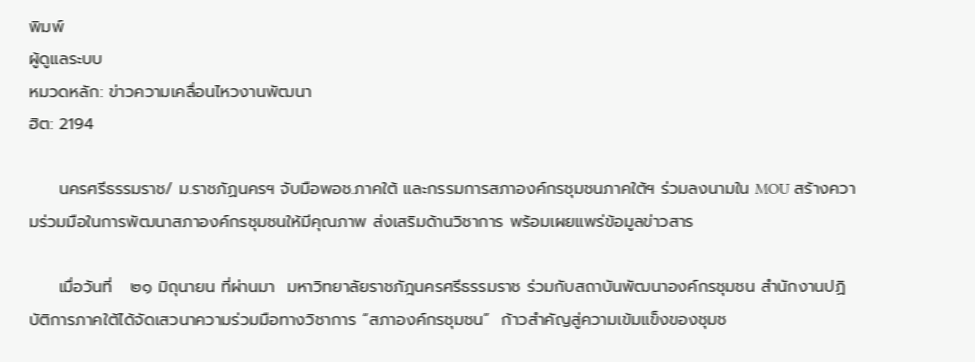พิมพ์
ผู้ดูแลระบบ
หมวดหลัก: ข่าวความเคลื่อนไหวงานพัฒนา
ฮิต: 2194

     นครศรีธรรมราช/ ม.ราชภัฏนครฯ จับมือพอช.ภาคใต้ และกรรมการสภาองค์กรชุมชนภาคใต้ฯ ร่วมลงนามใน MOU สร้างความร่วมมือในการพัฒนาสภาองค์กรชุมชนให้มีคุณภาพ ส่งเสริมด้านวิชาการ พร้อมเผยแพร่ข้อมูลข่าวสาร

     เมื่อวันที่   ๒๑ มิถุนายน ที่ผ่านมา  มหาวิทยาลัยราชภัฎนครศรีธรรมราช ร่วมกับสถาบันพัฒนาองค์กรชุมชน สำนักงานปฏิบัติการภาคใต้ได้จัดเสวนาความร่วมมือทางวิชาการ “สภาองค์กรชุมชน”  ก้าวสำคัญสู่ความเข้มแข็งของชุมช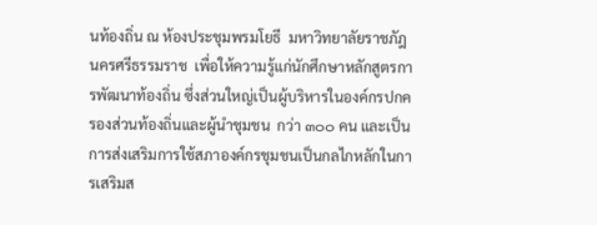นท้องถิ่น ณ ห้องประชุมพรมโยธี  มหาวิทยาลัยราชภัฎนครศรีธรรมราช  เพื่อให้ความรู้แก่นักศึกษาหลักสูตรการพัฒนาท้องถิ่น ซึ่งส่วนใหญ่เป็นผู้บริหารในองค์กรปกครองส่วนท้องถิ่นและผู้นำชุมชน  กว่า ๓๐๐ คน และเป็นการส่งเสริมการใช้สภาองค์กรชุมชนเป็นกลไกหลักในการเสริมส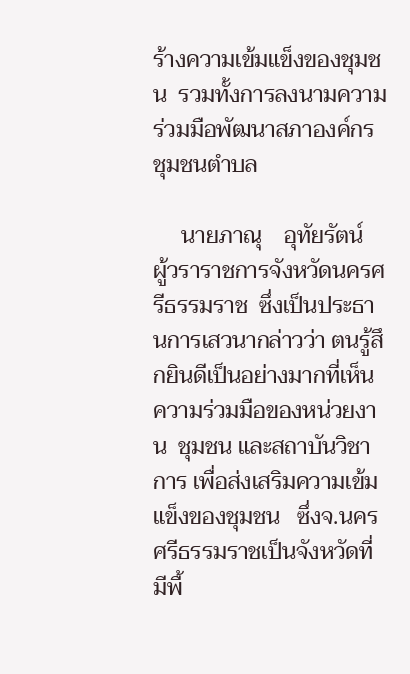ร้างความเข้มแข็งของชุมชน  รวมทั้งการลงนามความร่วมมือพัฒนาสภาองค์กรชุมชนตำบล

     นายภาณุ    อุทัยรัตน์  ผู้วราราชการจังหวัดนครศรีธรรมราช  ซึ่งเป็นประธานการเสวนากล่าวว่า ตนรู้สึกยินดีเป็นอย่างมากที่เห็นความร่วมมือของหน่วยงาน  ชุมชน และสถาบันวิชาการ เพื่อส่งเสริมความเข้มแข็งของชุมชน   ซึ่งจ.นครศรีธรรมราชเป็นจังหวัดที่มีพื้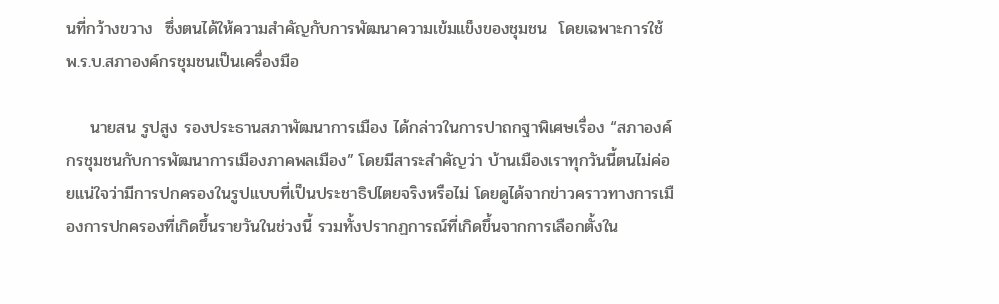นที่กว้างขวาง  ซึ่งตนได้ให้ความสำคัญกับการพัฒนาความเข้มแข็งของชุมชน  โดยเฉพาะการใช้พ.ร.บ.สภาองค์กรชุมชนเป็นเครื่องมือ

    นายสน รูปสูง รองประธานสภาพัฒนาการเมือง ได้กล่าวในการปาถกฐาพิเศษเรื่อง “สภาองค์กรชุมชนกับการพัฒนาการเมืองภาคพลเมือง” โดยมีสาระสำคัญว่า บ้านเมืองเราทุกวันนี้ตนไม่ค่อยแน่ใจว่ามีการปกครองในรูปแบบที่เป็นประชาธิปไตยจริงหรือไม่ โดยดูได้จากข่าวคราวทางการเมืองการปกครองที่เกิดขึ้นรายวันในช่วงนี้ รวมทั้งปรากฏการณ์ที่เกิดขึ้นจากการเลือกตั้งใน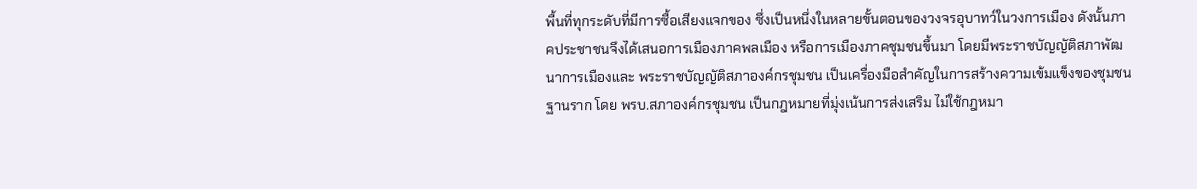พื้นที่ทุกระดับที่มีการซื้อเสียงแจกของ ซึ่งเป็นหนึ่งในหลายขั้นตอนของวงจรอุบาทว์ในวงการเมือง ดังนั้นภาคประชาชนจึงได้เสนอการเมืองภาคพลเมือง หรือการเมืองภาคชุมชนขึ้นมา โดยมีพระราชบัญญัติสภาพัฒนาการเมืองและ พระราชบัญญัติสภาองค์กรชุมชน เป็นเครื่องมือสำคัญในการสร้างความเข้มแข็งของชุมชนฐานราก โดย พรบ.สภาองค์กรชุมชน เป็นกฎหมายที่มุ่งเน้นการส่งเสริม ไม่ใช้กฎหมา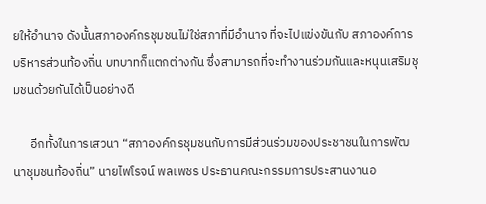ยให้อำนาจ ดังนั้นสภาองค์กรชุมชนไม่ใช่สภาที่มีอำนาจ ที่จะไปแข่งขันกับ สภาองค์การบริหารส่วนท้องถิ่น บทบาทก็แตกต่างกัน ซึ่งสามารถที่จะทำงานร่วมกันและหนุนเสริมชุมชนด้วยกันได้เป็นอย่างดี

      อีกทั้งในการเสวนา “สภาองค์กรชุมชนกับการมีส่วนร่วมของประชาชนในการพัฒนาชุมชนท้องถิ่น” นายไพโรจน์ พลเพชร ประธานคณะกรรมการประสานงานอ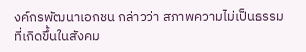งค์กรพัฒนาเอกชน กล่าวว่า สภาพความไม่เป็นธรรมที่เกิดขึ้นในสังคม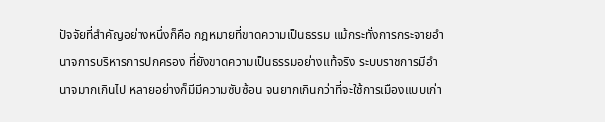ปัจจัยที่สำคัญอย่างหนึ่งก็คือ กฎหมายที่ขาดความเป็นธรรม แม้กระทั่งการกระจายอำนาจการบริหารการปกครอง ที่ยังขาดความเป็นธรรมอย่างแท้จริง ระบบราชการมีอำนาจมากเกินไป หลายอย่างก็มีมีความซับซ้อน จนยากเกินกว่าที่จะใช้การเมืองแบบเก่า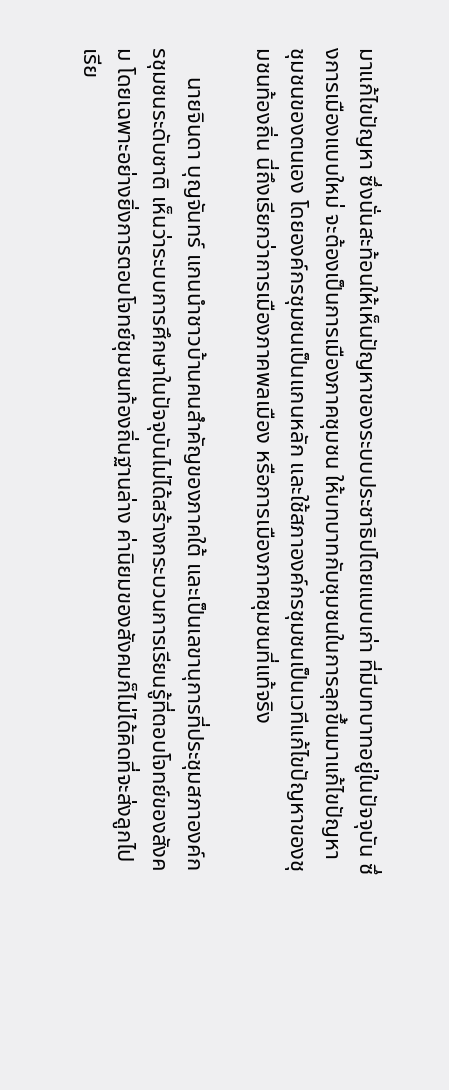มาแก้ไขปัญหา ซึ่งนั่นสะท้อนให้เห็นปัญหาของระบบประชาธิปไตยแบบเก่า ที่มีบทบาทอยู่ในปัจจุบัน ซึ่งการเมืองแบบใหม่ จะต้องเป็นการเมืองภาคชุมชน ให้บทบาทกับชุมชนในการลุกขึ้นมาแก้ไขปัญหา ชุมชนของตนเอง โดยองค์กรชุมชนเป็นแกนหลัก และใช้สภาองค์กรชุมชนเป็นเวทีแก้ไขปัญหาของชุมชนท้องถิ่น นี่ถึงเรียกว่าการเมืองภาคพลเมือง หรือการเมืองภาคชุมชนที่แท้จริง

     นายจินดา บุญจันทร์ แกนนำชาวบ้านคนสำคัญของภาคใต้ และเป็นเลขานุการที่ประชุมสภาองค์กรชุมชนระดับชาติ เห็นว่าระบบการศึกษาในปัจจุบันไม่ได้สร้างกระบวนการเรียนรู้ที่ตอบโจทย์ของสังคม โดยเฉพาะอย่างยิ่งการตอบโจทย์ชุมชนท้องถิ่นฐานล่าง ค่านิยมของสังคมก็ไม่ได้คิดที่จะส่งลูกไปเรีย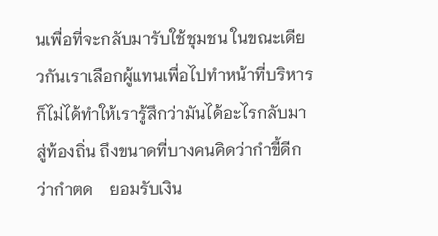นเพื่อที่จะกลับมารับใช้ชุมชน ในขณะเดียวกันเราเลือกผู้แทนเพื่อไปทำหน้าที่บริหาร ก็ไม่ได้ทำให้เรารู้สึกว่ามันได้อะไรกลับมาสู่ท้องถิ่น ถึงขนาดที่บางคนคิดว่ากำขี้ดีกว่ากำตด    ยอมรับเงิน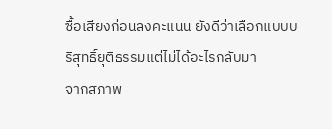ซื้อเสียงก่อนลงคะแนน ยังดีว่าเลือกแบบบริสุทธิ์ยุติธรรมแต่ไม่ได้อะไรกลับมา
จากสภาพ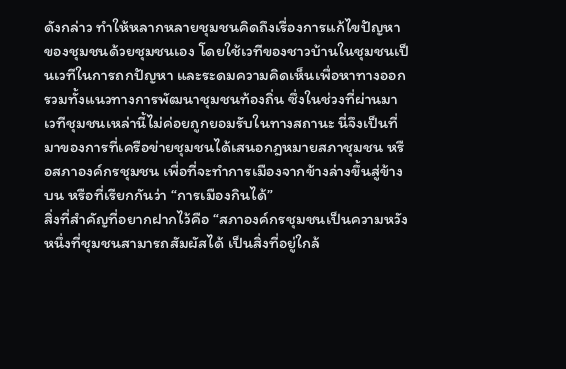ดังกล่าว ทำให้หลากหลายชุมชนคิดถึงเรื่องการแก้ไขปัญหาของชุมชนด้วยชุมชนเอง โดยใช้เวทีของชาวบ้านในชุมชนเป็นเวทีในการถกปัญหา และระดมความคิดเห็นเพื่อหาทางออก รวมทั้งแนวทางการพัฒนาชุมชนท้องถิ่น ซึ่งในช่วงที่ผ่านมา เวทีชุมชนเหล่านี้ไม่ค่อยถูกยอมรับในทางสถานะ นี่จึงเป็นที่มาของการที่เครือข่ายชุมชนได้เสนอกฎหมายสภาชุมชน หรือสภาองค์กรชุมชน เพื่อที่จะทำการเมืองจากข้างล่างขึ้นสู่ข้างบน หรือที่เรียกกันว่า “การเมืองกินได้”
สิ่งที่สำคัญที่อยากฝากไว้คือ “สภาองค์กรชุมชนเป็นความหวังหนึ่งที่ชุมชนสามารถสัมผัสได้ เป็นสิ่งที่อยู่ใกล้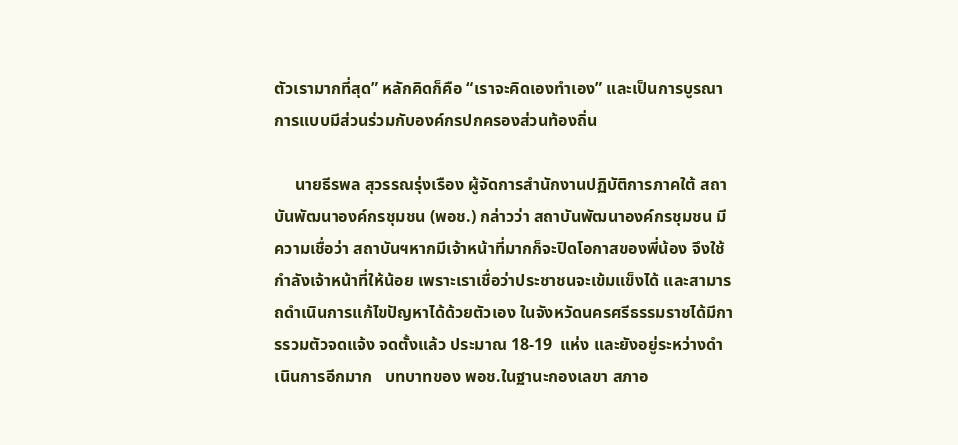ตัวเรามากที่สุด” หลักคิดก็คือ “เราจะคิดเองทำเอง” และเป็นการบูรณาการแบบมีส่วนร่วมกับองค์กรปกครองส่วนท้องถิ่น

     นายธีรพล สุวรรณรุ่งเรือง ผู้จัดการสำนักงานปฏิบัติการภาคใต้ สถาบันพัฒนาองค์กรชุมชน (พอช.) กล่าวว่า สถาบันพัฒนาองค์กรชุมชน มีความเชื่อว่า สถาบันฯหากมีเจ้าหน้าที่มากก็จะปิดโอกาสของพี่น้อง จึงใช้กำลังเจ้าหน้าที่ให้น้อย เพราะเราเชื่อว่าประชาชนจะเข้มแข็งได้ และสามารถดำเนินการแก้ไขปัญหาได้ด้วยตัวเอง ในจังหวัดนครศรีธรรมราชได้มีการรวมตัวจดแจ้ง จดตั้งแล้ว ประมาณ 18-19  แห่ง และยังอยู่ระหว่างดำเนินการอีกมาก   บทบาทของ พอช.ในฐานะกองเลขา สภาอ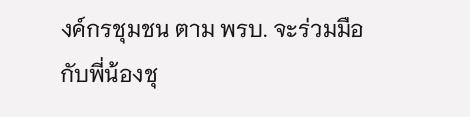งค์กรชุมชน ตาม พรบ. จะร่วมมือกับพี่น้องชุ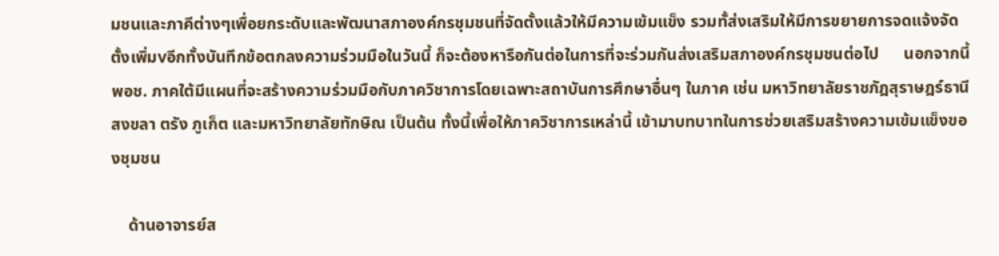มชนและภาคีต่างๆเพื่อยกระดับและพัฒนาสภาองค์กรชุมชนที่จัดตั้งแล้วให้มีความเข้มแข็ง รวมทั้ส่งเสริมให้มีการขยายการจดแจ้งจัดตั้งเพิ่มvอีกทั้งบันทึกข้อตกลงความร่วมมือในวันนี้ ก็จะต้องหารือกันต่อในการที่จะร่วมกันส่งเสริมสภาองค์กรชุมชนต่อไป      นอกจากนี้ พอช. ภาคใต้มีแผนที่จะสร้างความร่วมมือกับภาควิชาการโดยเฉพาะสถาบันการศึกษาอื่นๆ ในภาค เช่น มหาวิทยาลัยราชภัฎสุราษฎร์ธานี สงขลา ตรัง ภูเก็ต และมหาวิทยาลัยทักษิณ เป็นต้น ทั้งนี้เพื่อให้ภาควิชาการเหล่านี้ เข้ามาบทบาทในการช่วยเสริมสร้างความเข้มแข็งของชุมชน

    ด้านอาจารย์ส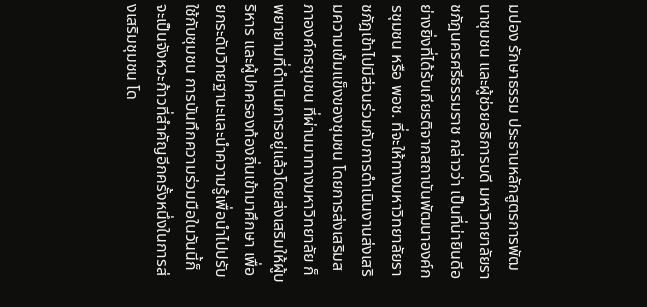มปอง รักษาธรรม ประธานหลักสูตรการพัฒนาชุมชน และผู้ช่วยอธิการบดี มหาวิทยาลัยราชภัฎนครศรีธรรมราช กล่าวว่า เป็นที่น่ายินดีอย่างยิ่งที่ได้รับเกียรติจากสถาบันพัฒนาองค์กรชุมชน หรือ พอช. ที่จะให้ทางมหาวิทยาลัยราชภัฎเข้าไปมีส่วนร่วมกับการดำเนินงานส่งเสริมความเข้มแข็งของชุมชน โดยการส่งเสริมสภาองค์กรชุมชน ที่ผ่านมาทางมหาวิทยาลัย ก็พยายามที่ดำเนินการอยู่แล้วโดยส่งเสริมให้ผู้บริหาร และผู้ปกครองท้องถิ่นเข้ามาศึกษา เพื่อยกระดับวิทยฐานะและนำความรู้เพื่อนำไปปรับใช้กับชุมชน การบันทึกความร่วมมือในวันนี้ก็จะเป็นจังหวะก้าวที่สำคัญอีกครั้งหนึ่งในการส่งเสริมชุมชน โด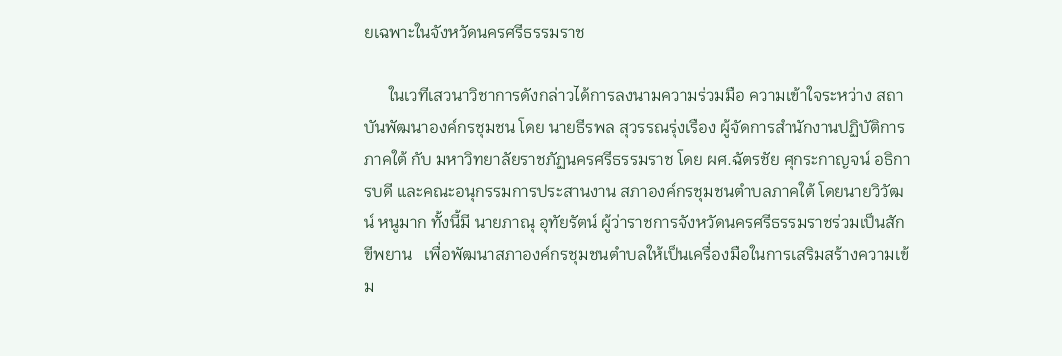ยเฉพาะในจังหวัดนครศรีธรรมราช

      ในเวทีเสวนาวิชาการดังกล่าวได้การลงนามความร่วมมือ ความเข้าใจระหว่าง สถาบันพัฒนาองค์กรชุมชน โดย นายธีรพล สุวรรณรุ่งเรือง ผู้จัดการสำนักงานปฏิบัติการภาคใต้ กับ มหาวิทยาลัยราชภัฏนครศรีธรรมราช โดย ผศ.ฉัตรชัย ศุกระกาญจน์ อธิการบดี และคณะอนุกรรมการประสานงาน สภาองค์กรชุมชนตำบลภาคใต้ โดยนายวิวัฒน์ หนูมาก ทั้งนี้มี นายภาณุ อุทัยรัตน์ ผู้ว่าราชการจังหวัดนครศรีธรรมราชร่วมเป็นสักขีพยาน   เพื่อพัฒนาสภาองค์กรชุมชนตำบลให้เป็นเครื่องมือในการเสริมสร้างความเข้ม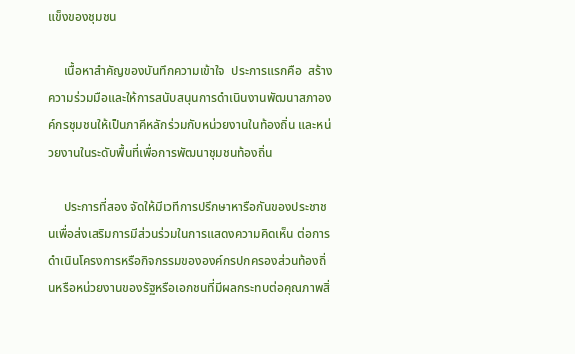แข็งของชุมชน

     เนื้อหาสำคัญของบันทึกความเข้าใจ  ประการแรกคือ  สร้างความร่วมมือและให้การสนับสนุนการดำเนินงานพัฒนาสภาองค์กรชุมชนให้เป็นภาคีหลักร่วมกับหน่วยงานในท้องถิ่น และหน่วยงานในระดับพื้นที่เพื่อการพัฒนาชุมชนท้องถิ่น

     ประการที่สอง จัดให้มีเวทีการปรึกษาหารือกันของประชาชนเพื่อส่งเสริมการมีส่วนร่วมในการแสดงความคิดเห็น ต่อการดำเนินโครงการหรือกิจกรรมขององค์กรปกครองส่วนท้องถิ่นหรือหน่วยงานของรัฐหรือเอกชนที่มีผลกระทบต่อคุณภาพสิ่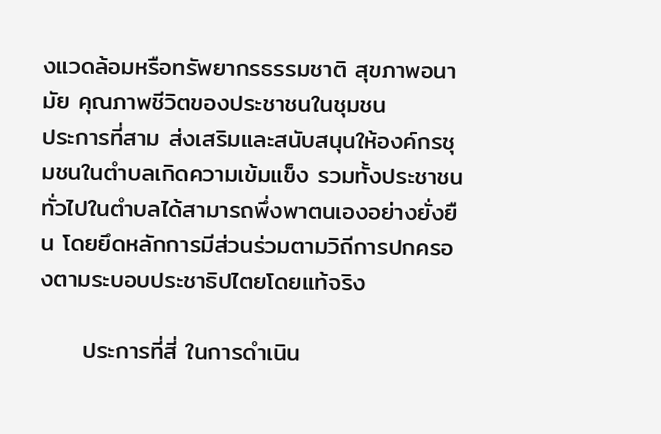งแวดล้อมหรือทรัพยากรธรรมชาติ สุขภาพอนามัย คุณภาพชีวิตของประชาชนในชุมชน
ประการที่สาม ส่งเสริมและสนับสนุนให้องค์กรชุมชนในตำบลเกิดความเข้มแข็ง รวมทั้งประชาชนทั่วไปในตำบลได้สามารถพึ่งพาตนเองอย่างยั่งยืน โดยยึดหลักการมีส่วนร่วมตามวิถีการปกครองตามระบอบประชาธิปไตยโดยแท้จริง

     ประการที่สี่ ในการดำเนิน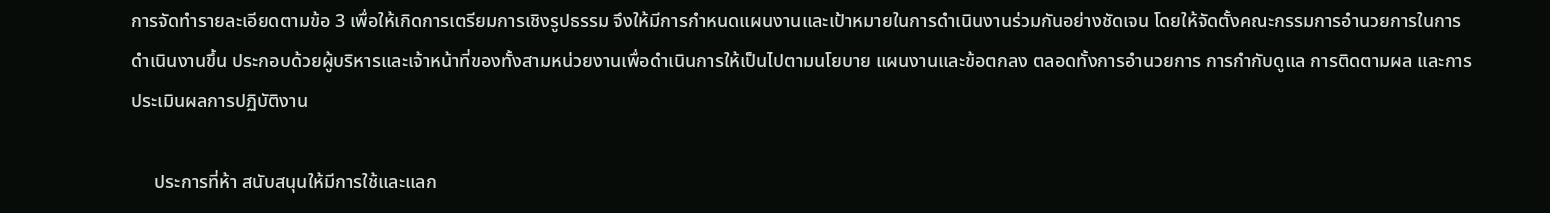การจัดทำรายละเอียดตามข้อ 3 เพื่อให้เกิดการเตรียมการเชิงรูปธรรม จึงให้มีการกำหนดแผนงานและเป้าหมายในการดำเนินงานร่วมกันอย่างชัดเจน โดยให้จัดตั้งคณะกรรมการอำนวยการในการดำเนินงานขึ้น ประกอบด้วยผู้บริหารและเจ้าหน้าที่ของทั้งสามหน่วยงานเพื่อดำเนินการให้เป็นไปตามนโยบาย แผนงานและข้อตกลง ตลอดทั้งการอำนวยการ การกำกับดูแล การติดตามผล และการประเมินผลการปฏิบัติงาน

     ประการที่ห้า สนับสนุนให้มีการใช้และแลก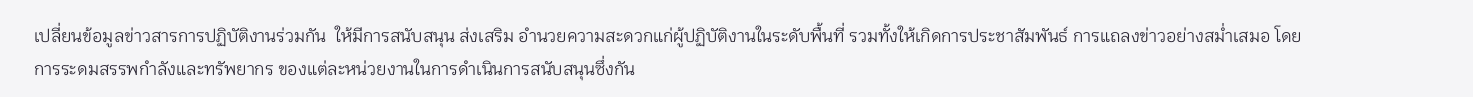เปลี่ยนข้อมูลข่าวสารการปฏิบัติงานร่วมกัน  ให้มีการสนับสนุน ส่งเสริม อำนวยความสะดวกแก่ผู้ปฏิบัติงานในระดับพื้นที่ รวมทั้งให้เกิดการประชาสัมพันธ์ การแถลงข่าวอย่างสม่ำเสมอ โดยการระดมสรรพกำลังและทรัพยากร ของแต่ละหน่วยงานในการดำเนินการสนับสนุนซึ่งกัน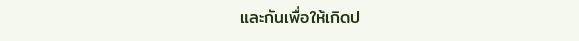และกันเพื่อให้เกิดป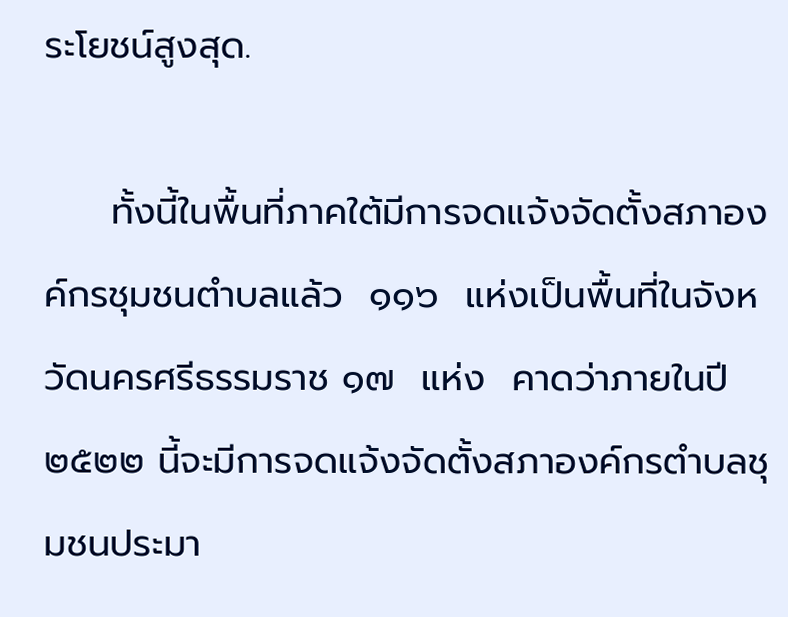ระโยชน์สูงสุด.

     ทั้งนี้ในพื้นที่ภาคใต้มีการจดแจ้งจัดตั้งสภาองค์กรชุมชนตำบลแล้ว  ๑๑๖  แห่งเป็นพื้นที่ในจังหวัดนครศรีธรรมราช ๑๗  แห่ง  คาดว่าภายในปี ๒๕๒๒ นี้จะมีการจดแจ้งจัดตั้งสภาองค์กรตำบลชุมชนประมา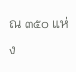ณ ๓๕๐ แห่ง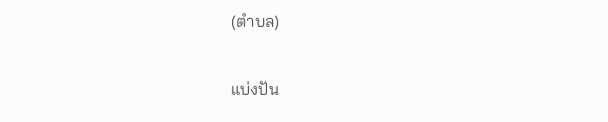(ตำบล)

แบ่งปัน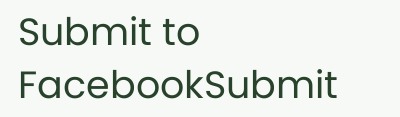Submit to FacebookSubmit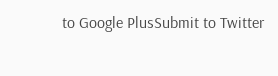to Google PlusSubmit to Twitter